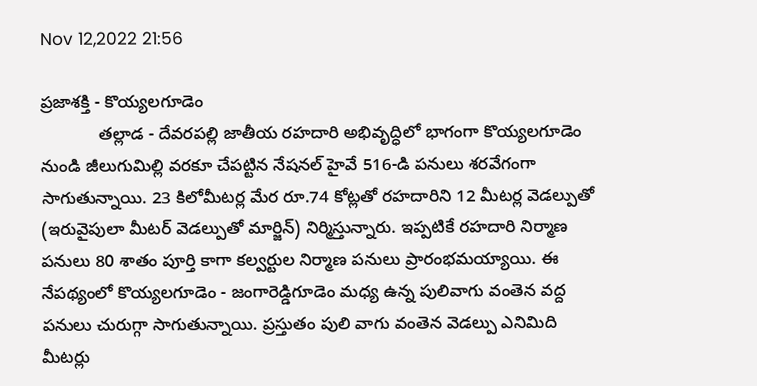Nov 12,2022 21:56

ప్రజాశక్తి - కొయ్యలగూడెం
            తల్లాడ - దేవరపల్లి జాతీయ రహదారి అభివృద్ధిలో భాగంగా కొయ్యలగూడెం నుండి జీలుగుమిల్లి వరకూ చేపట్టిన నేషనల్‌ హైవే 516-డి పనులు శరవేగంగా సాగుతున్నాయి. 23 కిలోమీటర్ల మేర రూ.74 కోట్లతో రహదారిని 12 మీటర్ల వెడల్పుతో (ఇరువైపులా మీటర్‌ వెడల్పుతో మార్జిన్‌) నిర్మిస్తున్నారు. ఇప్పటికే రహదారి నిర్మాణ పనులు 80 శాతం పూర్తి కాగా కల్వర్టుల నిర్మాణ పనులు ప్రారంభమయ్యాయి. ఈ నేపథ్యంలో కొయ్యలగూడెం - జంగారెడ్డిగూడెం మధ్య ఉన్న పులివాగు వంతెన వద్ద పనులు చురుగ్గా సాగుతున్నాయి. ప్రస్తుతం పులి వాగు వంతెన వెడల్పు ఎనిమిది మీటర్లు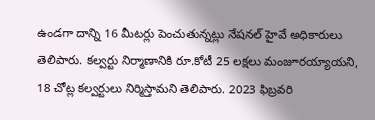ఉండగా దాన్ని 16 మీటర్లు పెంచుతున్నట్లు నేషనల్‌ హైవే అధికారులు తెలిపారు. కల్వర్టు నిర్మాణానికి రూ.కోటీ 25 లక్షలు మంజూరయ్యాయని, 18 చోట్ల కల్వర్టులు నిర్మిస్తామని తెలిపారు. 2023 ఫిబ్రవరి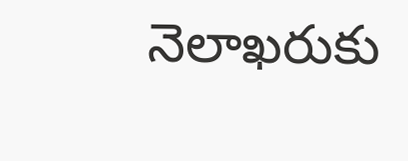నెలాఖరుకు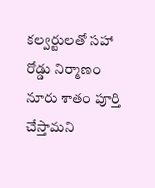కల్వర్టులతో సహా రోడ్డు నిర్మాణం నూరు శాతం పూర్తి చేస్తామని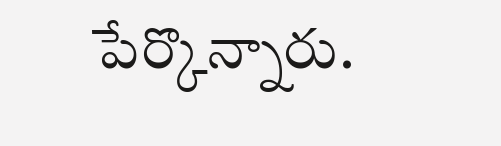పేర్కొన్నారు.